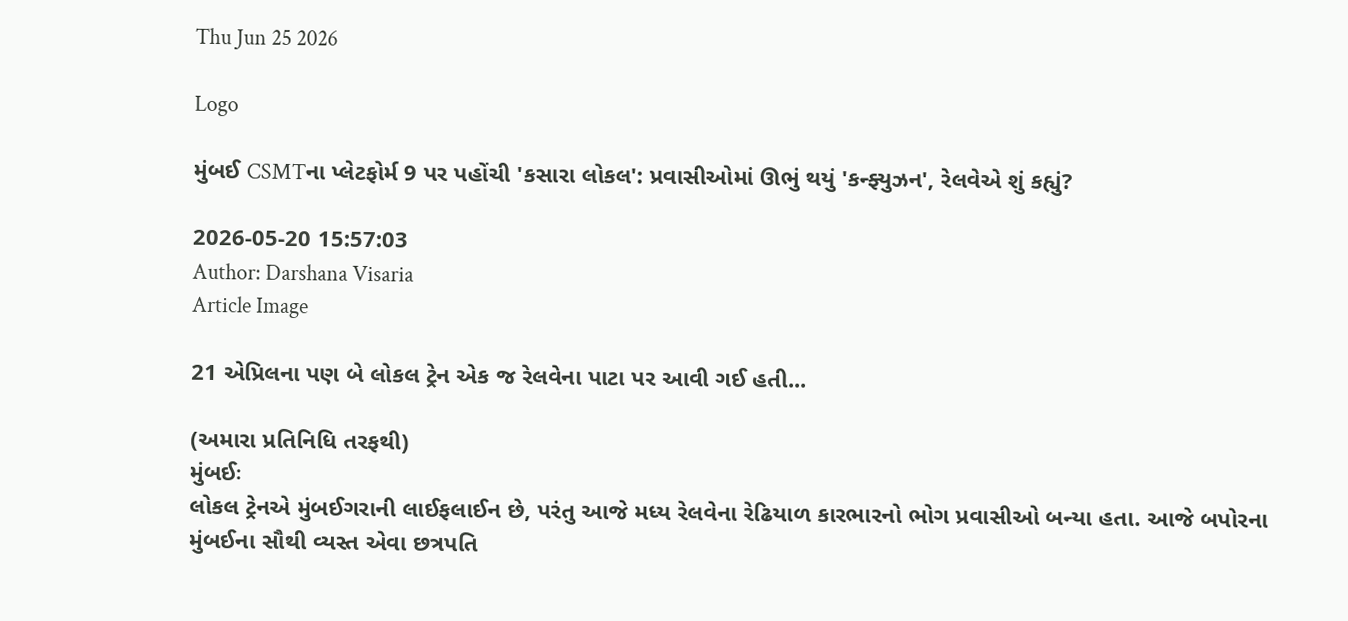Thu Jun 25 2026

Logo

મુંબઈ CSMTના પ્લેટફોર્મ 9 પર પહોંચી 'કસારા લોકલ': પ્રવાસીઓમાં ઊભું થયું 'કન્ફ્યુઝન', રેલવેએ શું કહ્યું?

2026-05-20 15:57:03
Author: Darshana Visaria
Article Image

21 એપ્રિલના પણ બે લોકલ ટ્રેન એક જ રેલવેના પાટા પર આવી ગઈ હતી...

(અમારા પ્રતિનિધિ તરફથી)
મુંબઈઃ
લોકલ ટ્રેનએ મુંબઈગરાની લાઈફલાઈન છે, પરંતુ આજે મધ્ય રેલવેના રેઢિયાળ કારભારનો ભોગ પ્રવાસીઓ બન્યા હતા. આજે બપોરના મુંબઈના સૌથી વ્યસ્ત એવા છત્રપતિ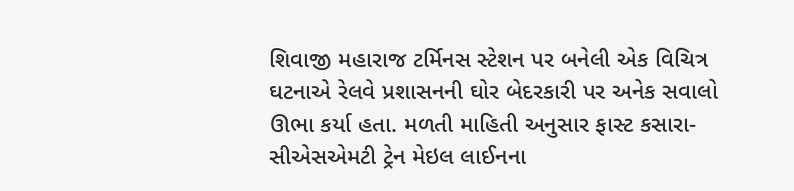શિવાજી મહારાજ ટર્મિનસ સ્ટેશન પર બનેલી એક વિચિત્ર ઘટનાએ રેલવે પ્રશાસનની ઘોર બેદરકારી પર અનેક સવાલો ઊભા કર્યા હતા. મળતી માહિતી અનુસાર ફાસ્ટ કસારા-સીએસએમટી ટ્રેન મેઇલ લાઈનના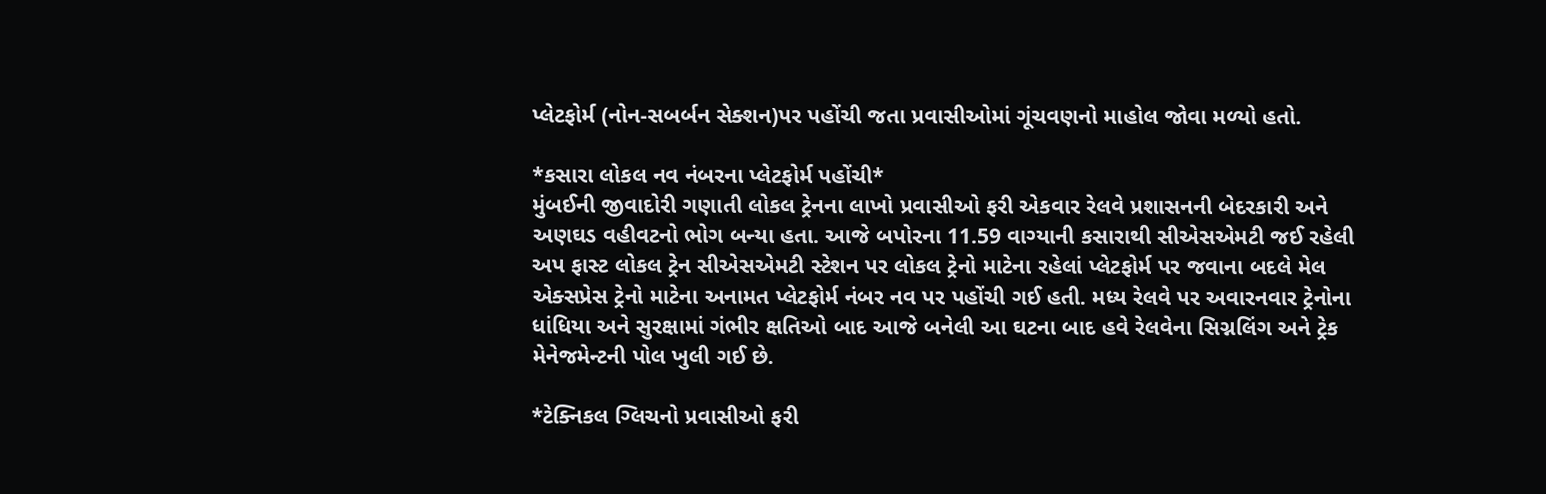પ્લેટફોર્મ (નોન-સબર્બન સેક્શન)પર પહોંચી જતા પ્રવાસીઓમાં ગૂંચવણનો માહોલ જોવા મળ્યો હતો.

*કસારા લોકલ નવ નંબરના પ્લેટફોર્મ પહોંચી*
મુંબઈની જીવાદોરી ગણાતી લોકલ ટ્રેનના લાખો પ્રવાસીઓ ફરી એકવાર રેલવે પ્રશાસનની બેદરકારી અને અણઘડ વહીવટનો ભોગ બન્યા હતા. આજે બપોરના 11.59 વાગ્યાની કસારાથી સીએસએમટી જઈ રહેલી અપ ફાસ્ટ લોકલ ટ્રેન સીએસએમટી સ્ટેશન પર લોકલ ટ્રેનો માટેના રહેલાં પ્લેટફોર્મ પર જવાના બદલે મેલ એક્સપ્રેસ ટ્રેનો માટેના અનામત પ્લેટફોર્મ નંબર નવ પર પહોંચી ગઈ હતી. મધ્ય રેલવે પર અવારનવાર ટ્રેનોના ધાંધિયા અને સુરક્ષામાં ગંભીર ક્ષતિઓ બાદ આજે બનેલી આ ઘટના બાદ હવે રેલવેના સિગ્નલિંગ અને ટ્રેક મેનેજમેન્ટની પોલ ખુલી ગઈ છે.

*ટેક્નિકલ ગ્લિચનો પ્રવાસીઓ ફરી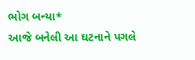ભોગ બન્યા*
આજે બનેલી આ ઘટનાને પગલે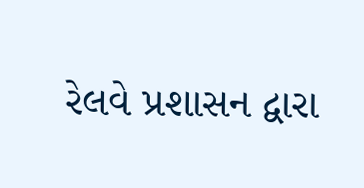રેલવે પ્રશાસન દ્વારા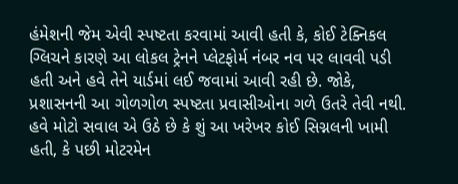હંમેશની જેમ એવી સ્પષ્ટતા કરવામાં આવી હતી કે, કોઈ ટેક્નિકલ ગ્લિચને કારણે આ લોકલ ટ્રેનને પ્લેટફોર્મ નંબર નવ પર લાવવી પડી હતી અને હવે તેને યાર્ડમાં લઈ જવામાં આવી રહી છે. જોકે, પ્રશાસનની આ ગોળગોળ સ્પષ્ટતા પ્રવાસીઓના ગળે ઉતરે તેવી નથી. હવે મોટો સવાલ એ ઉઠે છે કે શું આ ખરેખર કોઈ સિગ્નલની ખામી હતી, કે પછી મોટરમેન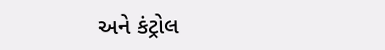અને કંટ્રોલ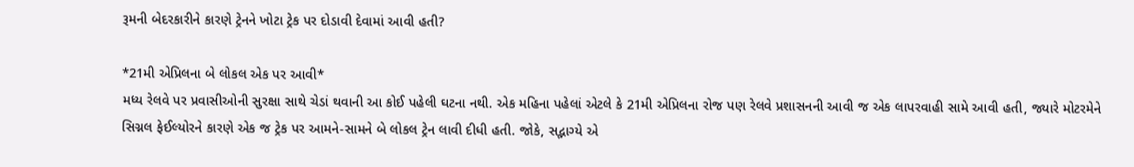રૂમની બેદરકારીને કારણે ટ્રેનને ખોટા ટ્રેક પર દોડાવી દેવામાં આવી હતી?

*21મી એપ્રિલના બે લોકલ એક પર આવી*
મધ્ય રેલવે પર પ્રવાસીઓની સુરક્ષા સાથે ચેડાં થવાની આ કોઈ પહેલી ઘટના નથી. એક મહિના પહેલાં એટલે કે 21મી એપ્રિલના રોજ પણ રેલવે પ્રશાસનની આવી જ એક લાપરવાહી સામે આવી હતી, જ્યારે મોટરમેને સિગ્નલ ફેઈલ્યોરને કારણે એક જ ટ્રેક પર આમને-સામને બે લોકલ ટ્રેન લાવી દીધી હતી. જોકે, સદ્ભાગ્યે એ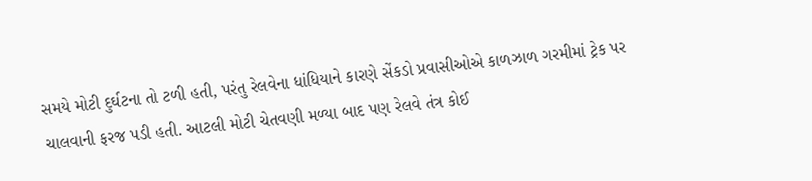સમયે મોટી દુર્ઘટના તો ટળી હતી, પરંતુ રેલવેના ધાંધિયાને કારણે સેંકડો પ્રવાસીઓએ કાળઝાળ ગરમીમાં ટ્રેક પર ચાલવાની ફરજ પડી હતી. આટલી મોટી ચેતવણી મળ્યા બાદ પણ રેલવે તંત્ર કોઈ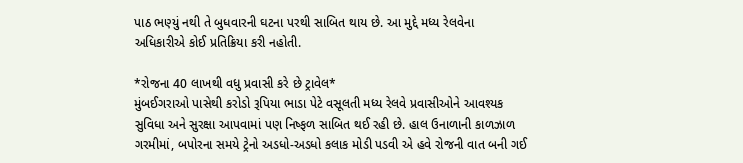પાઠ ભણ્યું નથી તે બુધવારની ઘટના પરથી સાબિત થાય છે. આ મુદ્દે મધ્ય રેલવેના અધિકારીએ કોઈ પ્રતિક્રિયા કરી નહોતી.

*રોજના 40 લાખથી વધુ પ્રવાસી કરે છે ટ્રાવેલ*
મુંબઈગરાઓ પાસેથી કરોડો રૂપિયા ભાડા પેટે વસૂલતી મધ્ય રેલવે પ્રવાસીઓને આવશ્યક સુવિધા અને સુરક્ષા આપવામાં પણ નિષ્ફળ સાબિત થઈ રહી છે. હાલ ઉનાળાની કાળઝાળ ગરમીમાં, બપોરના સમયે ટ્રેનો અડધો-અડધો કલાક મોડી પડવી એ હવે રોજની વાત બની ગઈ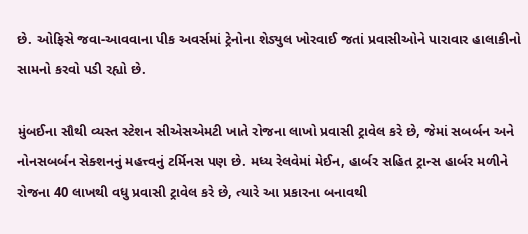છે. ઓફિસે જવા-આવવાના પીક અવર્સમાં ટ્રેનોના શેડ્યુલ ખોરવાઈ જતાં પ્રવાસીઓને પારાવાર હાલાકીનો સામનો કરવો પડી રહ્યો છે.

મુંબઈના સૌથી વ્યસ્ત સ્ટેશન સીએસએમટી ખાતે રોજના લાખો પ્રવાસી ટ્રાવેલ કરે છે, જેમાં સબર્બન અને નોનસબર્બન સેક્શનનું મહત્ત્વનું ટર્મિનસ પણ છે. મધ્ય રેલવેમાં મેઈન, હાર્બર સહિત ટ્રાન્સ હાર્બર મળીને રોજના 40 લાખથી વધુ પ્રવાસી ટ્રાવેલ કરે છે, ત્યારે આ પ્રકારના બનાવથી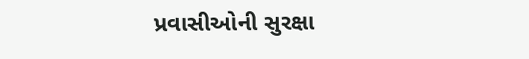પ્રવાસીઓની સુરક્ષા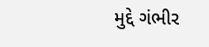મુદ્દે ગંભીર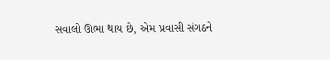સવાલો ઊભા થાય છે, એમ પ્રવાસી સંગઠને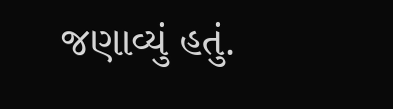જણાવ્યું હતું.